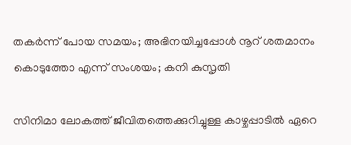തകർന്ന് പോയ സമയം; അഭിനയിച്ചപ്പോൾ നൂറ് ശതമാനം കൊടുത്തോ എന്ന് സംശയം; കനി കുസൃതി

സിനിമാ ലോകത്ത് ജീവിതത്തെക്കുറിച്ചുള്ള കാഴ്ചപ്പാ‌ടിൽ ഏറെ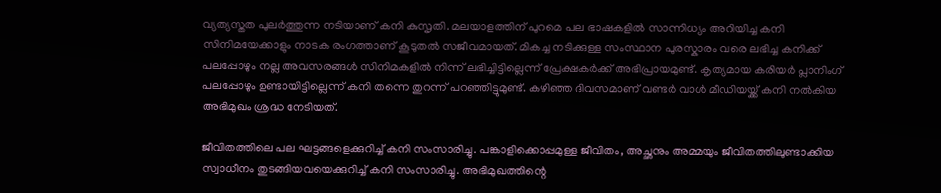വ്യത്യസ്തത പുലർത്തുന്ന ന‌‌‌‌‌‌ടിയാണ് കനി കുസൃതി. മലയാളത്തിന് പുറമെ പല ഭാഷകളിൽ സാന്നിധ്യം അറിയിച്ച കനി സിനിമയേക്കാളും നാടക രംഗത്താണ് കൂടുതൽ സജീവമായത്. മികച്ച നടിക്കുള്ള സംസ്ഥാന പുരസ്കാരം വരെ ലഭിച്ച കനിക്ക് പലപ്പോഴും നല്ല അവസരങ്ങൾ സിനിമകളിൽ നിന്ന് ലഭിച്ചി‌ട്ടില്ലെന്ന് പ്രേക്ഷകർക്ക് അഭിപ്രായമുണ്ട്. കൃത്യമായ കരിയർ പ്ലാനിംഗ് പലപ്പോഴും ഉണ്ടായിട്ടില്ലെന്ന് കനി തന്നെ തുറന്ന് പറഞ്ഞിട്ടുമുണ്ട്. കഴിഞ്ഞ ദിവസമാണ് വണ്ടർ വാൾ മീഡിയയ്ക്ക് കനി നൽകിയ അഭിമുഖം ശ്രദ്ധ നേടിയത്.

ജീവിതത്തിലെ പല ഘട്ടങ്ങളെക്കുറിച്ച് കനി സംസാരിച്ചു. പങ്കാളിക്കൊപ്പമുള്ള ജീവിതം, അച്ഛനും അമ്മയും ജീവിതത്തിലുണ്ടാക്കിയ സ്വാധീനം തു‌ട‌ങ്ങിയവയെക്കുറിച്ച് കനി സംസാരിച്ചു. അഭിമുഖത്തിന്റെ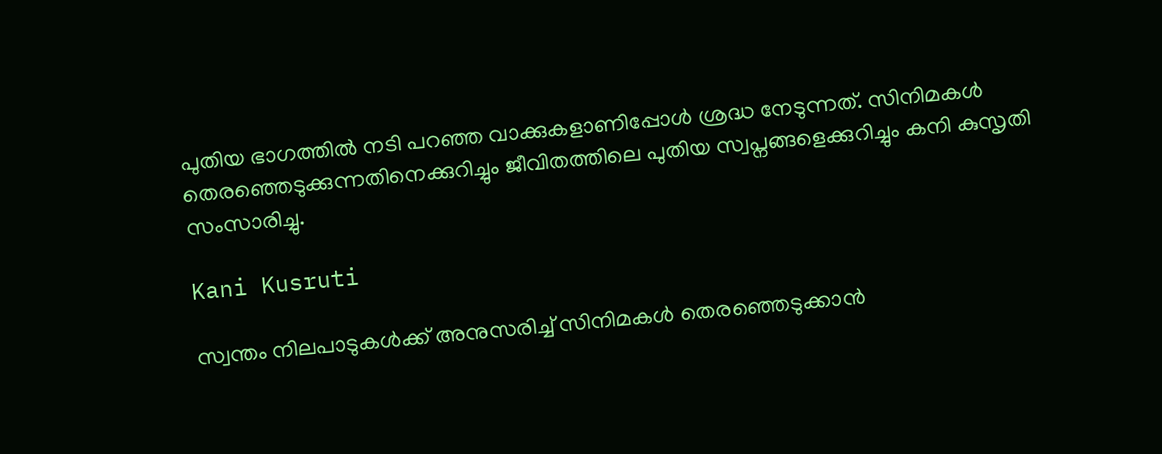പുതിയ ഭാഗത്തിൽ നടി പറഞ്ഞ വാക്കുകളാണിപ്പോൾ ശ്രദ്ധ നേടുന്നത്. സിനിമകൾ തെരഞ്ഞെടുക്കുന്നതിനെക്കുറിച്ചും ജീവിതത്തിലെ പുതിയ സ്വപ്നങ്ങളെക്കുറിച്ചും കനി കുസൃതി സംസാരിച്ചു.

Kani Kusruti

സ്വന്തം നിലപാടുകൾക്ക് അനുസരിച്ച് സിനിമകൾ തെരഞ്ഞെ‌ടുക്കാൻ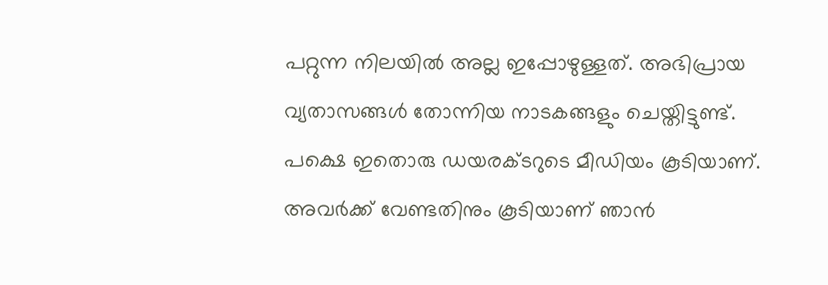പറ്റുന്ന നിലയിൽ അല്ല ഇപ്പോഴുള്ളത്. അഭിപ്രായ വ്യതാസങ്ങൾ തോന്നിയ നാടകങ്ങളും ചെയ്തിട്ടുണ്ട്. പക്ഷെ ഇതൊരു ഡയരക്ടറുടെ മീഡ‍ിയം കൂ‌ടിയാണ്. അവർക്ക് വേണ്ടതിനും കൂടിയാണ് ഞാൻ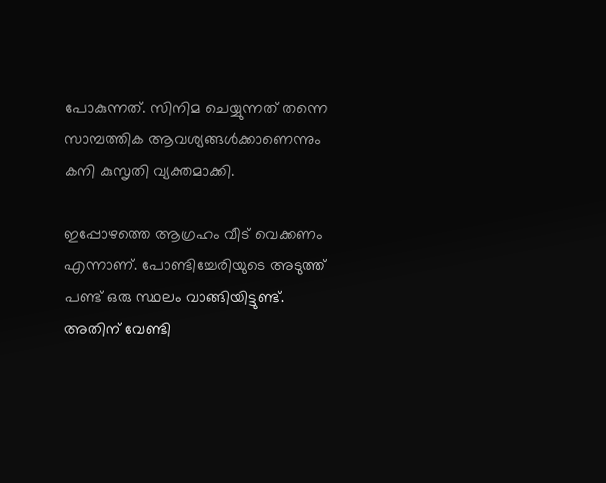പോകുന്നത്. സിനിമ ചെയ്യുന്നത് തന്നെ സാമ്പത്തിക ആവശ്യങ്ങൾക്കാണെന്നും കനി കുസൃതി വ്യക്തമാക്കി.

ഇപ്പോഴത്തെ ആഗ്രഹം വീ‌ട് വെക്കണം എന്നാണ്. പോണ്ടിച്ചേരിയുടെ അടുത്ത് പണ്ട് ഒരു സ്ഥലം വാങ്ങിയിട്ടുണ്ട്. അതിന് വേണ്ടി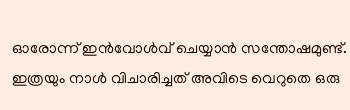ഓരോന്ന് ഇൻവോൾവ് ചെയ്യാൻ സന്തോഷമുണ്ട്. ഇത്രയും നാൾ വിചാരിച്ചത് അവിടെ വെറുതെ ഒരു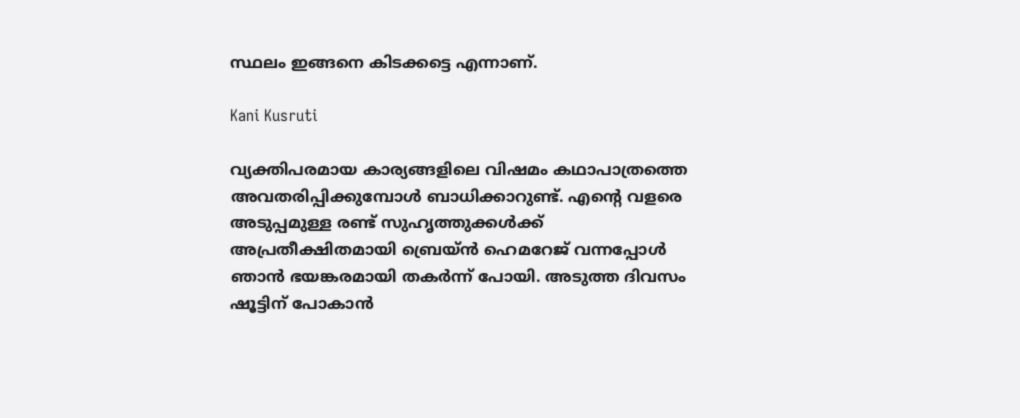സ്ഥലം ഇങ്ങനെ കിടക്കട്ടെ എന്നാണ്.

Kani Kusruti

വ്യക്തിപരമായ കാര്യങ്ങളിലെ വിഷമം കഥാപാത്രത്തെ അവതരിപ്പിക്കുമ്പോൾ ബാധിക്കാറുണ്ട്. എന്റെ വളരെ അടുപ്പമുള്ള രണ്ട് സുഹൃത്തുക്കൾക്ക് അപ്രതീക്ഷിതമായി ബ്രെയ്ൻ ഹെമറേജ് വന്നപ്പോൾ ഞാൻ ഭയങ്കരമായി തകർന്ന് പോയി. അ‌‌ടുത്ത ദിവസം ഷൂട്ടിന് പോകാൻ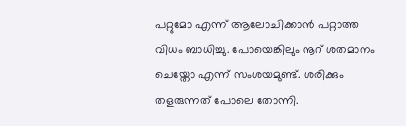പറ്റുമോ എന്ന് ആലോചിക്കാൻ പറ്റാത്ത വിധം ബാധിച്ചു. പോയെങ്കിലും നൂറ് ശതമാനം ചെയ്തോ എന്ന് സംശയമുണ്ട്. ശരിക്കും തളരുന്നത് പോലെ തോന്നി.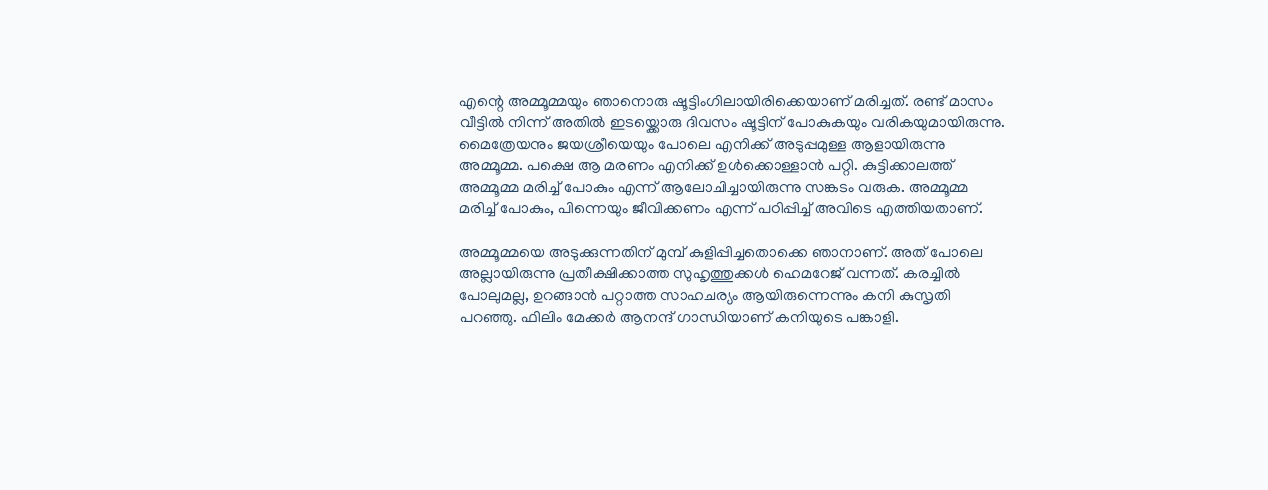എന്റെ അമ്മൂമ്മയും ഞാനൊരു ഷൂട്ടിംഗിലായിരിക്കെയാണ് മരിച്ചത്. രണ്ട് മാസം വീട്ടിൽ നിന്ന് അതിൽ ഇടയ്ക്കൊരു ദിവസം ഷൂട്ടിന് പോകുകയും വരികയുമായിരുന്നു. മൈത്രേയനും ജയശ്രീയെയും പോലെ എനിക്ക് അടുപ്പമുള്ള ആളായിരുന്നു അമ്മൂമ്മ. പക്ഷെ ആ മരണം എനിക്ക് ഉൾക്കൊള്ളാൻ പറ്റി. കുട്ടിക്കാലത്ത് അമ്മൂമ്മ മരിച്ച് പോകും എന്ന് ആലോചിച്ചായിരുന്നു സങ്കടം വരുക. അമ്മൂമ്മ മരിച്ച് പോകും, പിന്നെയും ജീവിക്കണം എന്ന് പഠിപ്പിച്ച് അവിടെ എത്തിയതാണ്.

അമ്മൂമ്മയെ അടുക്കുന്നതിന് മുമ്പ് കുളിപ്പിച്ചതൊക്കെ ഞാനാണ്. അത് പോലെ അല്ലായിരുന്നു പ്രതീക്ഷിക്കാത്ത സുഹൃത്തുക്കൾ ഹെമറേജ് വന്നത്. കരച്ചിൽ പോലുമല്ല, ഉറങ്ങാൻ പറ്റാത്ത സാഹചര്യം ആയിരുന്നെന്നും കനി കുസൃതി പറഞ്ഞു. ഫിലിം മേക്കർ ആനന്ദ് ഗാന്ധിയാണ് കനിയുടെ പങ്കാളി.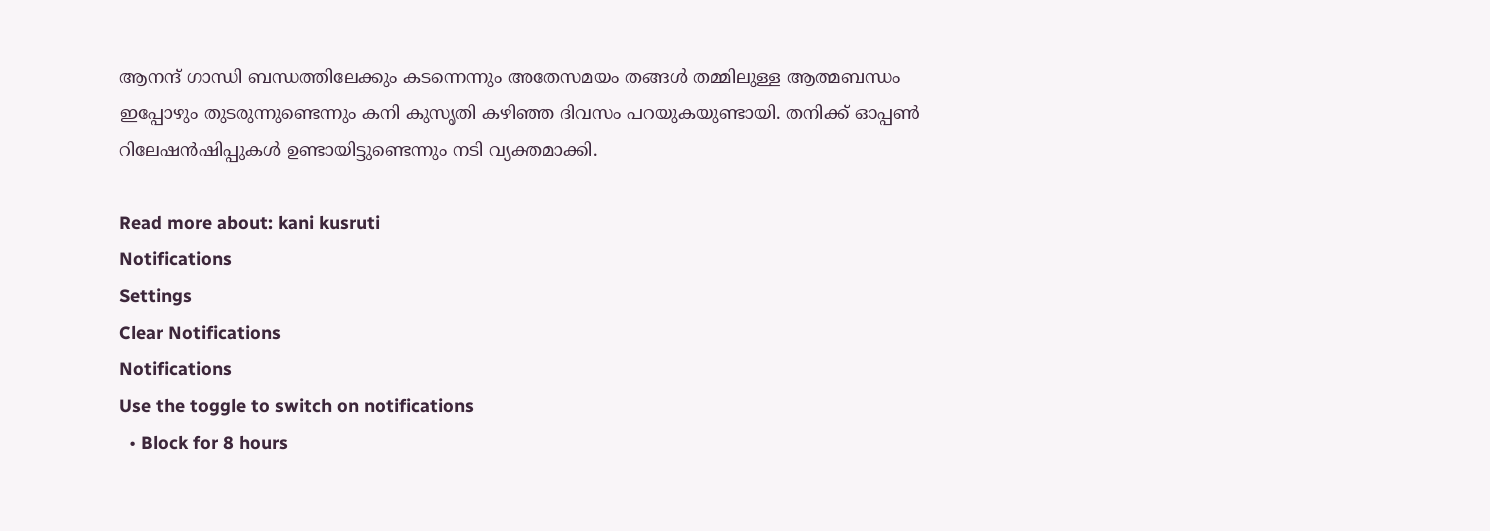ആനന്ദ് ഗാന്ധി ബന്ധത്തിലേക്കും കടന്നെന്നും അതേസമയം തങ്ങൾ തമ്മിലുള്ള ആത്മബന്ധം ഇപ്പോഴും തുടരുന്നുണ്ടെന്നും കനി കുസൃതി കഴിഞ്ഞ ദിവസം പറയുകയുണ്ടായി. തനിക്ക് ഓപ്പൺ റിലേഷൻഷിപ്പുകൾ ഉണ്ടായിട്ടുണ്ടെന്നും നടി വ്യക്തമാക്കി.

Read more about: kani kusruti
Notifications
Settings
Clear Notifications
Notifications
Use the toggle to switch on notifications
  • Block for 8 hours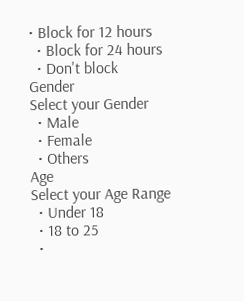• Block for 12 hours
  • Block for 24 hours
  • Don't block
Gender
Select your Gender
  • Male
  • Female
  • Others
Age
Select your Age Range
  • Under 18
  • 18 to 25
  •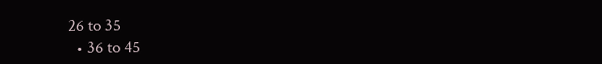26 to 35
  • 36 to 45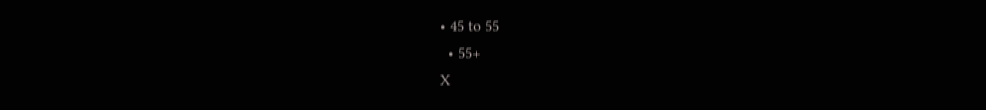• 45 to 55
  • 55+
X